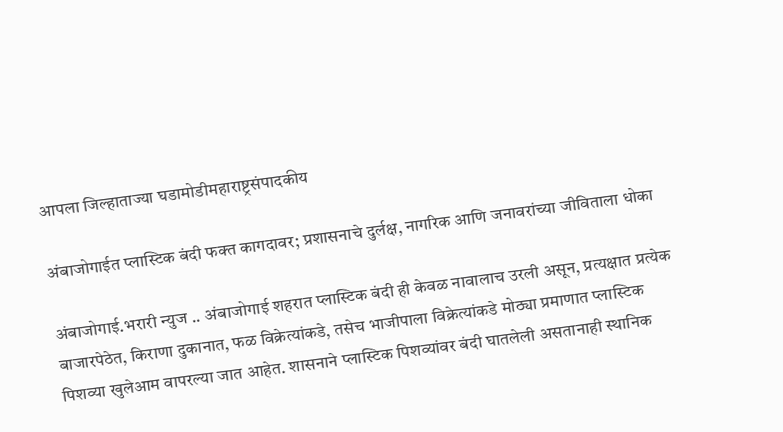आपला जिल्हाताज्या घडामोडीमहाराष्ट्रसंपादकीय

अंबाजोगाईत प्लास्टिक बंदी फक्त कागदावर; प्रशासनाचे दुर्लक्ष, नागरिक आणि जनावरांच्या जीविताला धोका

अंबाजोगाई.भरारी न्युज .. अंबाजोगाई शहरात प्लास्टिक बंदी ही केवळ नावालाच उरली असून, प्रत्यक्षात प्रत्येक बाजारपेठेत, किराणा दुकानात, फळ विक्रेत्यांकडे, तसेच भाजीपाला विक्रेत्यांकडे मोठ्या प्रमाणात प्लास्टिक पिशव्या खुलेआम वापरल्या जात आहेत. शासनाने प्लास्टिक पिशव्यांवर बंदी घातलेली असतानाही स्थानिक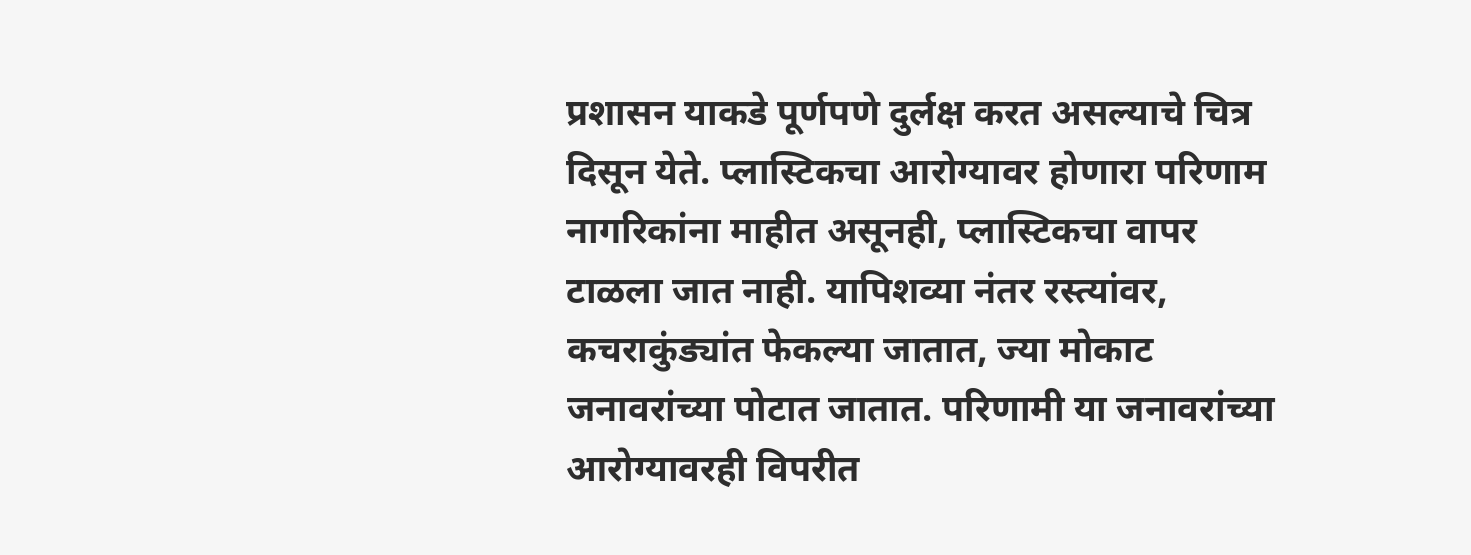प्रशासन याकडे पूर्णपणे दुर्लक्ष करत असल्याचे चित्र दिसून येते. प्लास्टिकचा आरोग्यावर होणारा परिणाम नागरिकांना माहीत असूनही, प्लास्टिकचा वापर टाळला जात नाही. यापिशव्या नंतर रस्त्यांवर, कचराकुंड्यांत फेकल्या जातात, ज्या मोकाट जनावरांच्या पोटात जातात. परिणामी या जनावरांच्या आरोग्यावरही विपरीत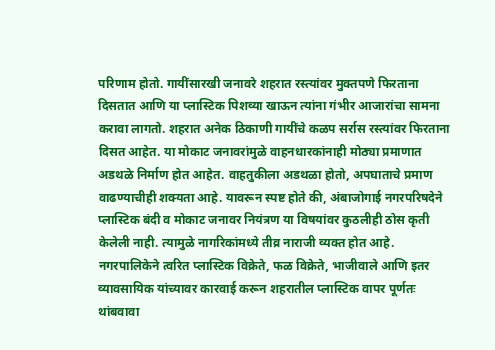परिणाम होतो. गायींसारखी जनावरे शहरात रस्त्यांवर मुक्तपणे फिरताना दिसतात आणि या प्लास्टिक पिशव्या खाऊन त्यांना गंभीर आजारांचा सामना करावा लागतो. शहरात अनेक ठिकाणी गायींचे कळप सर्रास रस्त्यांवर फिरताना दिसत आहेत. या मोकाट जनावरांमुळे वाहनधारकांनाही मोठ्या प्रमाणात अडथळे निर्माण होत आहेत. वाहतुकीला अडथळा होतो, अपघाताचे प्रमाण वाढण्याचीही शक्यता आहे. यावरून स्पष्ट होते की, अंबाजोगाई नगरपरिषदेने प्लास्टिक बंदी व मोकाट जनावर नियंत्रण या विषयांवर कुठलीही ठोस कृती केलेली नाही. त्यामुळे नागरिकांमध्ये तीव्र नाराजी व्यक्त होत आहे. नगरपालिकेने त्वरित प्लास्टिक विक्रेते, फळ विक्रेते, भाजीवाले आणि इतर व्यावसायिक यांच्यावर कारवाई करून शहरातील प्लास्टिक वापर पूर्णतः थांबवावा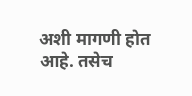अशी मागणी होत आहे. तसेच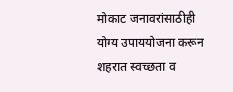मोकाट जनावरांसाठीही योग्य उपाययोजना करून शहरात स्वच्छता व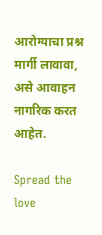आरोग्याचा प्रश्न मार्गी लावावा, असे आवाहन नागरिक करत आहेत.

Spread the love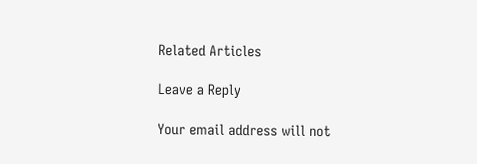Related Articles

Leave a Reply

Your email address will not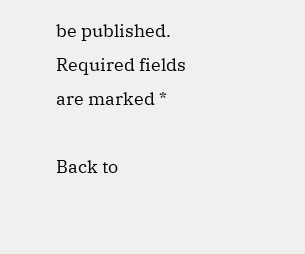be published. Required fields are marked *

Back to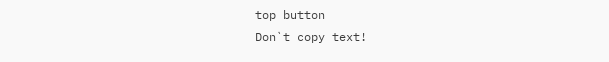top button
Don`t copy text!